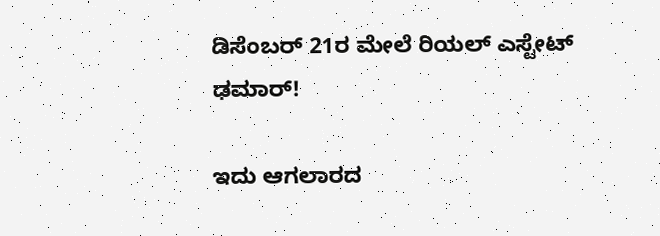ಡಿಸೆಂಬರ್ 21ರ ಮೇಲೆ ರಿಯಲ್ ಎಸ್ಟೇಟ್ ಢಮಾರ್!

ಇದು ಆಗಲಾರದ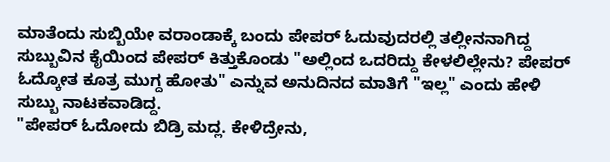ಮಾತೆಂದು ಸುಬ್ಬಿಯೇ ವರಾಂಡಾಕ್ಕೆ ಬಂದು ಪೇಪರ್ ಓದುವುದರಲ್ಲಿ ತಲ್ಲೀನನಾಗಿದ್ದ ಸುಬ್ಬುವಿನ ಕೈಯಿಂದ ಪೇಪರ್ ಕಿತ್ತುಕೊಂಡು "ಅಲ್ಲಿಂದ ಒದರಿದ್ದು ಕೇಳಲಿಲ್ಲೇನು? ಪೇಪರ್ ಓದ್ಕೋತ ಕೂತ್ರ ಮುಗ್ದ ಹೋತು" ಎನ್ನುವ ಅನುದಿನದ ಮಾತಿಗೆ "ಇಲ್ಲ" ಎಂದು ಹೇಳಿ ಸುಬ್ಬು ನಾಟಕವಾಡಿದ್ದ.
"ಪೇಪರ್ ಓದೋದು ಬಿಡ್ರಿ ಮದ್ಲ. ಕೇಳಿದ್ರೇನು,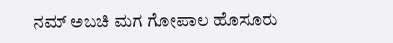ನಮ್ ಅಬಚಿ ಮಗ ಗೋಪಾಲ ಹೊಸೂರು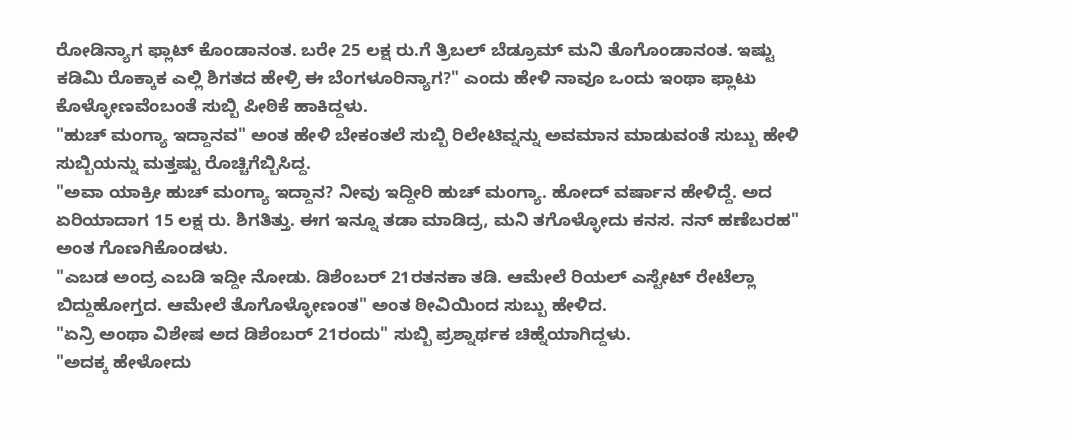ರೋಡಿನ್ಯಾಗ ಫ್ಲಾಟ್ ಕೊಂಡಾನಂತ. ಬರೇ 25 ಲಕ್ಷ ರು.ಗೆ ತ್ರಿಬಲ್ ಬೆಡ್ರೂಮ್ ಮನಿ ತೊಗೊಂಡಾನಂತ. ಇಷ್ಟು ಕಡಿಮಿ ರೊಕ್ಕಾಕ ಎಲ್ಲಿ ಶಿಗತದ ಹೇಳ್ರಿ ಈ ಬೆಂಗಳೂರಿನ್ಯಾಗ?" ಎಂದು ಹೇಳಿ ನಾವೂ ಒಂದು ಇಂಥಾ ಫ್ಲಾಟು ಕೊಳ್ಳೋಣವೆಂಬಂತೆ ಸುಬ್ಬಿ ಪೀಠಿಕೆ ಹಾಕಿದ್ದಳು.
"ಹುಚ್ ಮಂಗ್ಯಾ ಇದ್ದಾನವ" ಅಂತ ಹೇಳಿ ಬೇಕಂತಲೆ ಸುಬ್ಬಿ ರಿಲೇಟಿವ್ನನ್ನು ಅವಮಾನ ಮಾಡುವಂತೆ ಸುಬ್ಬು ಹೇಳಿ ಸುಬ್ಬಿಯನ್ನು ಮತ್ತಷ್ಟು ರೊಚ್ಚಿಗೆಬ್ಬಿಸಿದ್ದ.
"ಅವಾ ಯಾಕ್ರೀ ಹುಚ್ ಮಂಗ್ಯಾ ಇದ್ದಾನ? ನೀವು ಇದ್ದೀರಿ ಹುಚ್ ಮಂಗ್ಯಾ. ಹೋದ್ ವರ್ಷಾನ ಹೇಳಿದ್ದೆ. ಅದ ಏರಿಯಾದಾಗ 15 ಲಕ್ಷ ರು. ಶಿಗತಿತ್ತು. ಈಗ ಇನ್ನೂ ತಡಾ ಮಾಡಿದ್ರ, ಮನಿ ತಗೊಳ್ಳೋದು ಕನಸ. ನನ್ ಹಣೆಬರಹ" ಅಂತ ಗೊಣಗಿಕೊಂಡಳು.
"ಎಬಡ ಅಂದ್ರ ಎಬಡಿ ಇದ್ದೀ ನೋಡು. ಡಿಶೆಂಬರ್ 21ರತನಕಾ ತಡಿ. ಆಮೇಲೆ ರಿಯಲ್ ಎಸ್ಟೇಟ್ ರೇಟೆಲ್ಲಾ ಬಿದ್ದುಹೋಗ್ತದ. ಆಮೇಲೆ ತೊಗೊಳ್ಳೋಣಂತ" ಅಂತ ಠೀವಿಯಿಂದ ಸುಬ್ಬು ಹೇಳಿದ.
"ಏನ್ರಿ ಅಂಥಾ ವಿಶೇಷ ಅದ ಡಿಶೆಂಬರ್ 21ರಂದು" ಸುಬ್ಬಿ ಪ್ರಶ್ನಾರ್ಥಕ ಚಿಹ್ನೆಯಾಗಿದ್ದಳು.
"ಅದಕ್ಕ ಹೇಳೋದು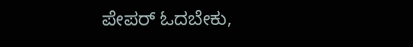ಪೇಪರ್ ಓದಬೇಕು,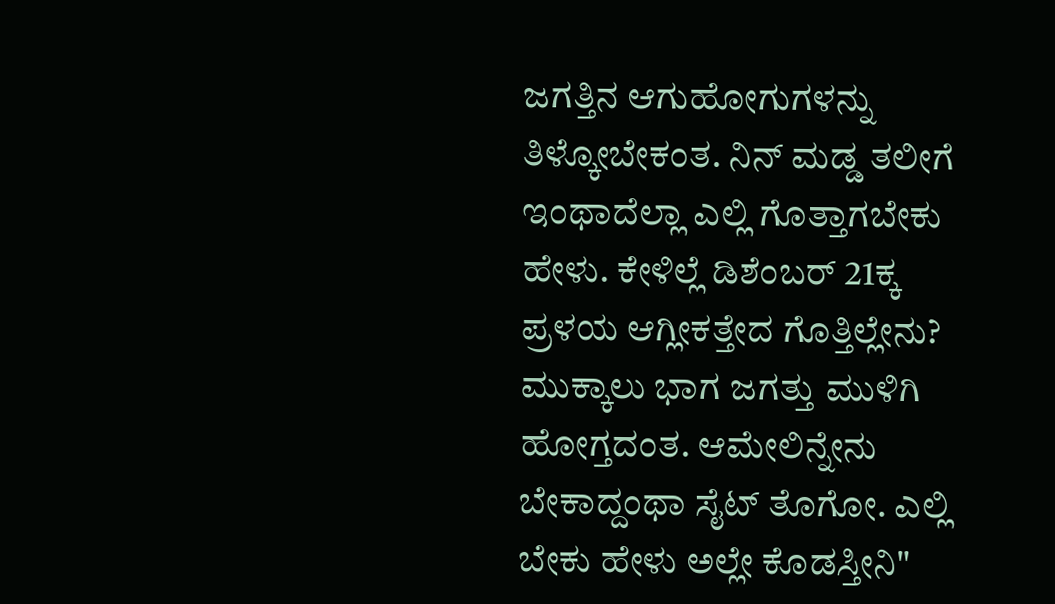ಜಗತ್ತಿನ ಆಗುಹೋಗುಗಳನ್ನು ತಿಳ್ಕೋಬೇಕಂತ. ನಿನ್ ಮಡ್ಡ ತಲೀಗೆ ಇಂಥಾದೆಲ್ಲಾ ಎಲ್ಲಿ ಗೊತ್ತಾಗಬೇಕು ಹೇಳು. ಕೇಳಿಲ್ಲೆ ಡಿಶೆಂಬರ್ 21ಕ್ಕ ಪ್ರಳಯ ಆಗ್ಲೀಕತ್ತೇದ ಗೊತ್ತಿಲ್ಲೇನು? ಮುಕ್ಕಾಲು ಭಾಗ ಜಗತ್ತು ಮುಳಿಗಿ ಹೋಗ್ತದಂತ. ಆಮೇಲಿನ್ನೇನು ಬೇಕಾದ್ದಂಥಾ ಸೈಟ್ ತೊಗೋ. ಎಲ್ಲಿ ಬೇಕು ಹೇಳು ಅಲ್ಲೇ ಕೊಡಸ್ತೀನಿ"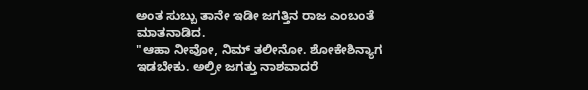ಅಂತ ಸುಬ್ಬು ತಾನೇ ಇಡೀ ಜಗತ್ತಿನ ರಾಜ ಎಂಬಂತೆ ಮಾತನಾಡಿದ.
"ಆಹಾ ನೀವೋ, ನಿಮ್ ತಲೀನೋ. ಶೋಕೇಶಿನ್ಯಾಗ ಇಡಬೇಕು. ಅಲ್ರೀ ಜಗತ್ತು ನಾಶವಾದರೆ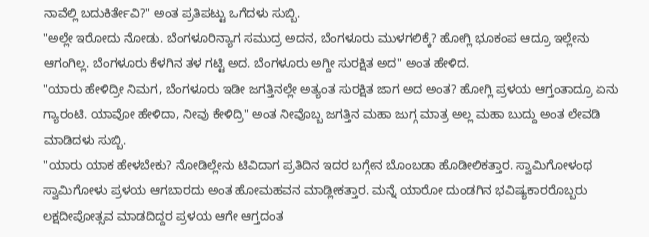ನಾವೆಲ್ಲಿ ಬದುಕಿರ್ತೇವಿ?" ಅಂತ ಪ್ರತಿಪಟ್ಟು ಒಗೆದಳು ಸುಬ್ಬಿ.
"ಅಲ್ಲೇ ಇರೋದು ನೋಡು. ಬೆಂಗಳೂರಿನ್ಯಾಗ ಸಮುದ್ರ ಅದನ, ಬೆಂಗಳೂರು ಮುಳಗಲಿಕ್ಕೆ? ಹೋಗ್ಲಿ ಭೂಕಂಪ ಆದ್ರೂ ಇಲ್ಲೇನು ಆಗಂಗಿಲ್ಲ. ಬೆಂಗಳೂರು ಕೆಳಗಿನ ತಳ ಗಟ್ಟಿ ಅದ. ಬೆಂಗಳೂರು ಅಗ್ದೀ ಸುರಕ್ಷಿತ ಅದ" ಅಂತ ಹೇಳಿದ.
"ಯಾರು ಹೇಳಿದ್ರೀ ನಿಮಗ, ಬೆಂಗಳೂರು ಇಡೀ ಜಗತ್ತಿನಲ್ಲೇ ಅತ್ಯಂತ ಸುರಕ್ಷಿತ ಜಾಗ ಅದ ಅಂತ? ಹೋಗ್ಲಿ ಪ್ರಳಯ ಆಗ್ತಂತಾದ್ರೂ ಏನು ಗ್ಯಾರಂಟಿ. ಯಾವೋ ಹೇಳಿದಾ, ನೀವು ಕೇಳಿದ್ರಿ" ಅಂತ ನೀವೊಬ್ಬ ಜಗತ್ತಿನ ಮಹಾ ಜುಗ್ಗ ಮಾತ್ರ ಅಲ್ಲ ಮಹಾ ಬುದ್ದು ಅಂತ ಲೇವಡಿ ಮಾಡಿದಳು ಸುಬ್ಬಿ.
"ಯಾರು ಯಾಕ ಹೇಳಬೇಕು? ನೋಡಿಲ್ಲೇನು ಟಿವಿದಾಗ ಪ್ರತಿದಿನ ಇದರ ಬಗ್ಗೇನ ಬೊಂಬಡಾ ಹೊಡೀಲಿಕತ್ತಾರ. ಸ್ವಾಮಿಗೋಳಂಥ ಸ್ವಾಮಿಗೋಳು ಪ್ರಳಯ ಆಗಬಾರದು ಅಂತ ಹೋಮಹವನ ಮಾಡ್ಲೀಕತ್ತಾರ. ಮನ್ನೆ ಯಾರೋ ದುಂಡಗಿನ ಭವಿಷ್ಯಕಾರರೊಬ್ಬರು ಲಕ್ಷದೀಪೋತ್ಸವ ಮಾಡದಿದ್ದರ ಪ್ರಳಯ ಆಗೇ ಆಗ್ತದಂತ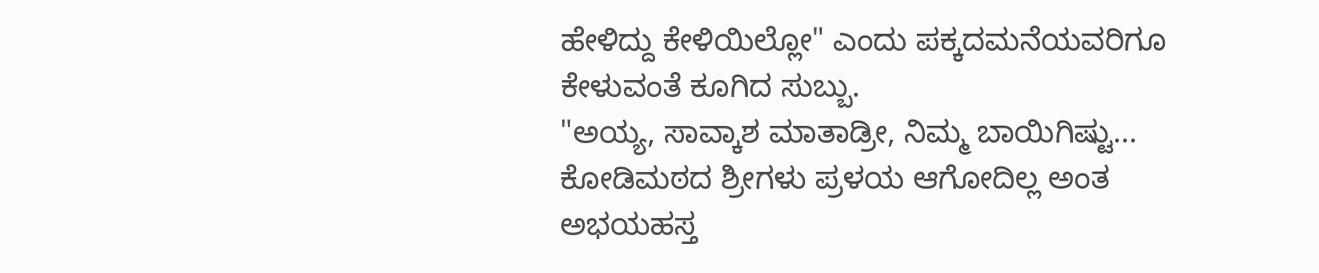ಹೇಳಿದ್ದು ಕೇಳಿಯಿಲ್ಲೋ" ಎಂದು ಪಕ್ಕದಮನೆಯವರಿಗೂ ಕೇಳುವಂತೆ ಕೂಗಿದ ಸುಬ್ಬು.
"ಅಯ್ಯ, ಸಾವ್ಕಾಶ ಮಾತಾಡ್ರೀ, ನಿಮ್ಮ ಬಾಯಿಗಿಷ್ಟು... ಕೋಡಿಮಠದ ಶ್ರೀಗಳು ಪ್ರಳಯ ಆಗೋದಿಲ್ಲ ಅಂತ ಅಭಯಹಸ್ತ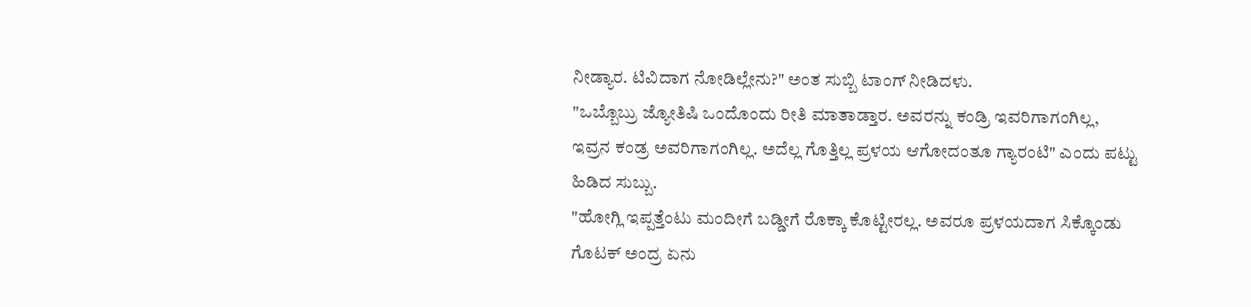ನೀಡ್ಯಾರ. ಟಿವಿದಾಗ ನೋಡಿಲ್ಲೇನು?" ಅಂತ ಸುಬ್ಬಿ ಟಾಂಗ್ ನೀಡಿದಳು.
"ಒಬ್ಬೊಬ್ರು ಜ್ಯೋತಿಷಿ ಒಂದೊಂದು ರೀತಿ ಮಾತಾಡ್ತಾರ. ಅವರನ್ನು ಕಂಡ್ರಿ ಇವರಿಗಾಗಂಗಿಲ್ಲ, ಇವ್ರನ ಕಂಡ್ರ ಅವರಿಗಾಗಂಗಿಲ್ಲ. ಅದೆಲ್ಲ ಗೊತ್ತಿಲ್ಲ ಪ್ರಳಯ ಆಗೋದಂತೂ ಗ್ಯಾರಂಟಿ" ಎಂದು ಪಟ್ಟು ಹಿಡಿದ ಸುಬ್ಬು.
"ಹೋಗ್ಲಿ ಇಪ್ಪತ್ತೆಂಟು ಮಂದೀಗೆ ಬಡ್ಡೀಗೆ ರೊಕ್ಕಾ ಕೊಟ್ಟೀರಲ್ಲ. ಅವರೂ ಪ್ರಳಯದಾಗ ಸಿಕ್ಕೊಂಡು ಗೊಟಕ್ ಅಂದ್ರ ಏನು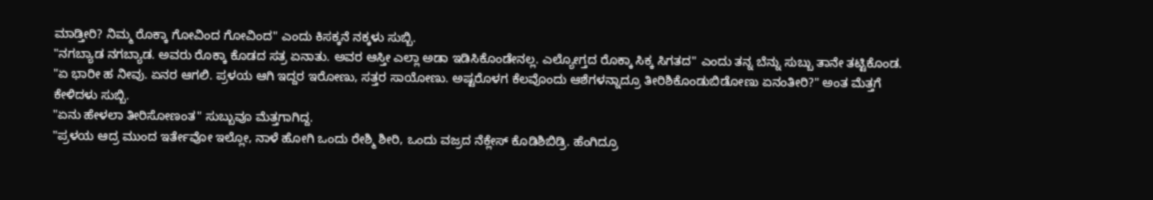ಮಾಡ್ತೀರಿ? ನಿಮ್ಮ ರೊಕ್ಕಾ ಗೋವಿಂದ ಗೋವಿಂದ" ಎಂದು ಕಿಸಕ್ಕನೆ ನಕ್ಕಳು ಸುಬ್ಬಿ.
"ನಗಬ್ಯಾಡ ನಗಬ್ಯಾಡ. ಅವರು ರೊಕ್ಕಾ ಕೊಡದ ಸತ್ರ ಏನಾತು. ಅವರ ಆಸ್ತೀ ಎಲ್ಲಾ ಅಡಾ ಇಡಿಸಿಕೊಂಡೇನಲ್ಲ. ಎಲ್ಯೋಗ್ತದ ರೊಕ್ಕಾ ಸಿಕ್ಕ ಸಿಗತದ" ಎಂದು ತನ್ನ ಬೆನ್ನು ಸುಬ್ಬು ತಾನೇ ತಟ್ಟಿಕೊಂಡ.
"ಏ ಭಾರೀ ಹ ನೀವು. ಏನರ ಆಗಲಿ. ಪ್ರಳಯ ಆಗಿ ಇದ್ದರ ಇರೋಣು, ಸತ್ತರ ಸಾಯೋಣು. ಅಷ್ಟರೊಳಗ ಕೆಲವೊಂದು ಆಶೆಗಳನ್ನಾದ್ರೂ ತೀರಿಶಿಕೊಂಡುಬಿಡೋಣು ಏನಂತೀರಿ?" ಅಂತ ಮೆತ್ತಗೆ ಕೇಳಿದಳು ಸುಬ್ಬಿ.
"ಏನು ಹೇಳಲಾ ತೀರಿಸೋಣಂತ" ಸುಬ್ಬುವೂ ಮೆತ್ತಗಾಗಿದ್ದ.
"ಪ್ರಳಯ ಆದ್ರ ಮುಂದ ಇರ್ತೇವೋ ಇಲ್ಲೋ, ನಾಳೆ ಹೋಗಿ ಒಂದು ರೇಶ್ಮಿ ಶೀರಿ, ಒಂದು ವಜ್ರದ ನೆಕ್ಲೇಸ್ ಕೊಡಿಶಿಬಿಡ್ರಿ. ಹೆಂಗಿದ್ರೂ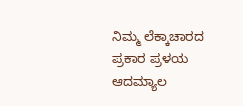ನಿಮ್ಮ ಲೆಕ್ಕಾಚಾರದ ಪ್ರಕಾರ ಪ್ರಳಯ ಆದಮ್ಯಾಲ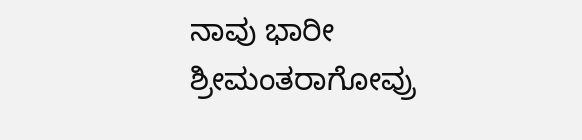ನಾವು ಭಾರೀ ಶ್ರೀಮಂತರಾಗೋವ್ರು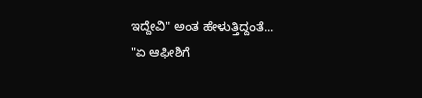ಇದ್ದೇವಿ" ಅಂತ ಹೇಳುತ್ತಿದ್ದಂತೆ...
"ಏ ಆಫೀಶಿಗೆ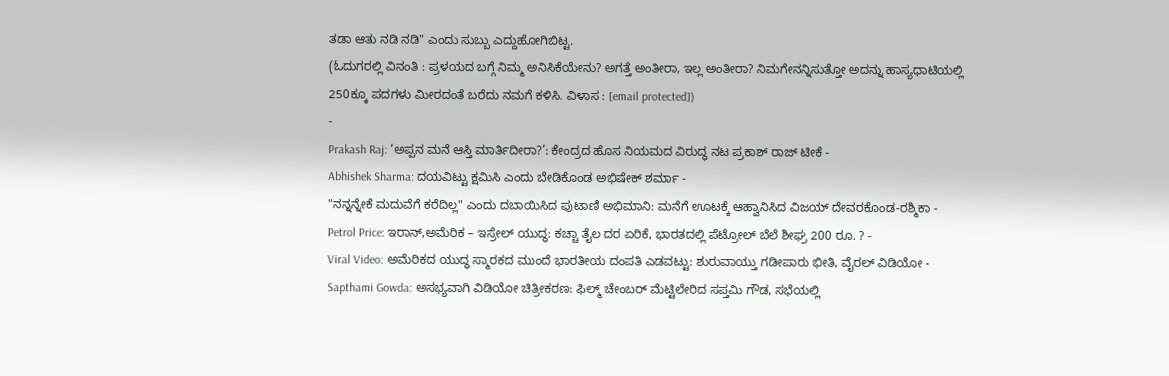ತಡಾ ಆತು ನಡಿ ನಡಿ" ಎಂದು ಸುಬ್ಬು ಎದ್ದುಹೋಗಿಬಿಟ್ಟ.
(ಓದುಗರಲ್ಲಿ ವಿನಂತಿ : ಪ್ರಳಯದ ಬಗ್ಗೆ ನಿಮ್ಮ ಅನಿಸಿಕೆಯೇನು? ಅಗತ್ತೆ ಅಂತೀರಾ, ಇಲ್ಲ ಅಂತೀರಾ? ನಿಮಗೇನನ್ನಿಸುತ್ತೋ ಅದನ್ನು ಹಾಸ್ಯಧಾಟಿಯಲ್ಲಿ 250ಕ್ಕೂ ಪದಗಳು ಮೀರದಂತೆ ಬರೆದು ನಮಗೆ ಕಳಿಸಿ. ವಿಳಾಸ : [email protected])
-
Prakash Raj: ‘ಅಪ್ಪನ ಮನೆ ಆಸ್ತಿ ಮಾರ್ತಿದೀರಾ?’: ಕೇಂದ್ರದ ಹೊಸ ನಿಯಮದ ವಿರುದ್ಧ ನಟ ಪ್ರಕಾಶ್ ರಾಜ್ ಟೀಕೆ -
Abhishek Sharma: ದಯವಿಟ್ಟು ಕ್ಷಮಿಸಿ ಎಂದು ಬೇಡಿಕೊಂಡ ಅಭಿಷೇಕ್ ಶರ್ಮಾ -
"ನನ್ನನ್ನೇಕೆ ಮದುವೆಗೆ ಕರೆದಿಲ್ಲ" ಎಂದು ದಬಾಯಿಸಿದ ಪುಟಾಣಿ ಅಭಿಮಾನಿ: ಮನೆಗೆ ಊಟಕ್ಕೆ ಆಹ್ವಾನಿಸಿದ ವಿಜಯ್ ದೇವರಕೊಂಡ-ರಶ್ಮಿಕಾ -
Petrol Price: ಇರಾನ್,ಅಮೆರಿಕ – ಇಸ್ರೇಲ್ ಯುದ್ಧ: ಕಚ್ಚಾ ತೈಲ ದರ ಏರಿಕೆ, ಭಾರತದಲ್ಲಿ ಪೆಟ್ರೋಲ್ ಬೆಲೆ ಶೀಘ್ರ 200 ರೂ. ? -
Viral Video: ಅಮೆರಿಕದ ಯುದ್ಧ ಸ್ಮಾರಕದ ಮುಂದೆ ಭಾರತೀಯ ದಂಪತಿ ಎಡವಟ್ಟು: ಶುರುವಾಯ್ತು ಗಡೀಪಾರು ಭೀತಿ, ವೈರಲ್ ವಿಡಿಯೋ -
Sapthami Gowda: ಅಸಭ್ಯವಾಗಿ ವಿಡಿಯೋ ಚಿತ್ರೀಕರಣ: ಫಿಲ್ಮ್ ಚೇಂಬರ್ ಮೆಟ್ಟಿಲೇರಿದ ಸಪ್ತಮಿ ಗೌಡ, ಸಭೆಯಲ್ಲಿ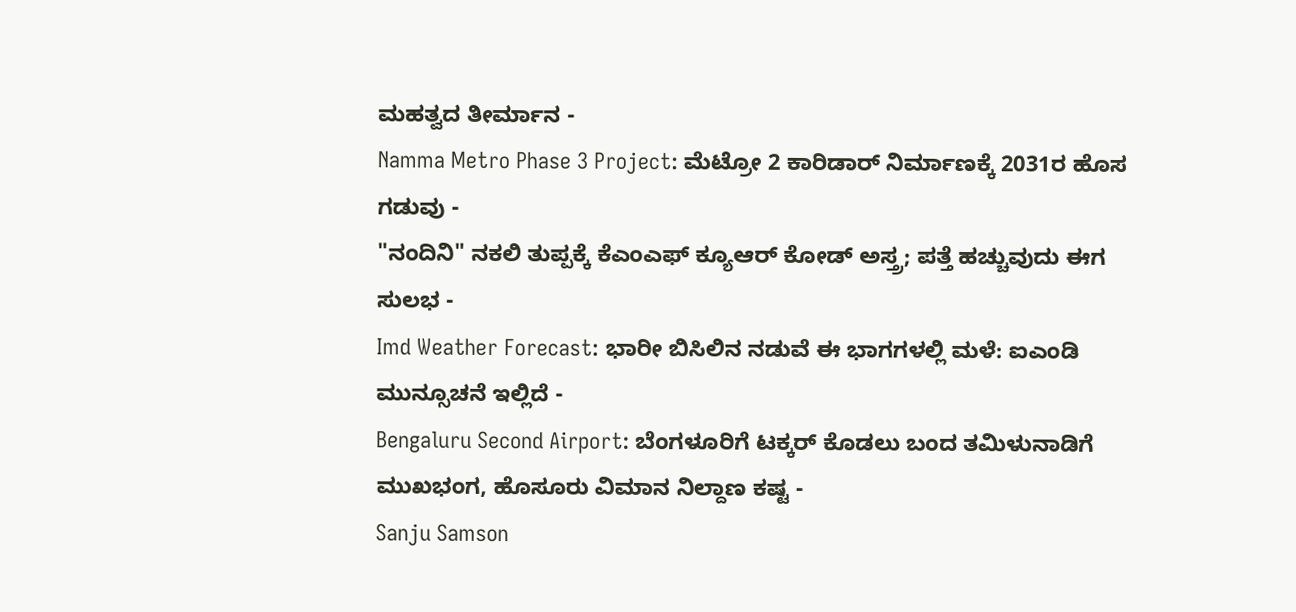ಮಹತ್ವದ ತೀರ್ಮಾನ -
Namma Metro Phase 3 Project: ಮೆಟ್ರೋ 2 ಕಾರಿಡಾರ್ ನಿರ್ಮಾಣಕ್ಕೆ 2031ರ ಹೊಸ ಗಡುವು -
"ನಂದಿನಿ" ನಕಲಿ ತುಪ್ಪಕ್ಕೆ ಕೆಎಂಎಫ್ ಕ್ಯೂಆರ್ ಕೋಡ್ ಅಸ್ತ್ರ; ಪತ್ತೆ ಹಚ್ಚುವುದು ಈಗ ಸುಲಭ -
Imd Weather Forecast: ಭಾರೀ ಬಿಸಿಲಿನ ನಡುವೆ ಈ ಭಾಗಗಳಲ್ಲಿ ಮಳೆ: ಐಎಂಡಿ ಮುನ್ಸೂಚನೆ ಇಲ್ಲಿದೆ -
Bengaluru Second Airport: ಬೆಂಗಳೂರಿಗೆ ಟಕ್ಕರ್ ಕೊಡಲು ಬಂದ ತಮಿಳುನಾಡಿಗೆ ಮುಖಭಂಗ, ಹೊಸೂರು ವಿಮಾನ ನಿಲ್ದಾಣ ಕಷ್ಟ -
Sanju Samson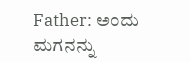Father: ಅಂದು ಮಗನನ್ನು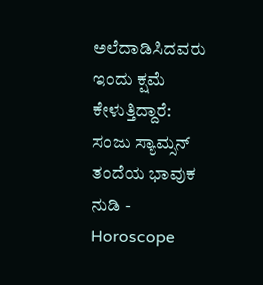ಅಲೆದಾಡಿಸಿದವರು ಇಂದು ಕ್ಷಮೆ ಕೇಳುತ್ತಿದ್ದಾರೆ: ಸಂಜು ಸ್ಯಾಮ್ಸನ್ ತಂದೆಯ ಭಾವುಕ ನುಡಿ -
Horoscope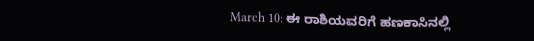March 10: ಈ ರಾಶಿಯವರಿಗೆ ಹಣಕಾಸಿನಲ್ಲಿ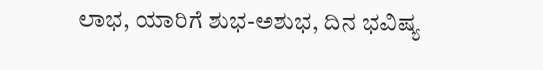ಲಾಭ, ಯಾರಿಗೆ ಶುಭ-ಅಶುಭ, ದಿನ ಭವಿಷ್ಯ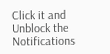Click it and Unblock the Notifications